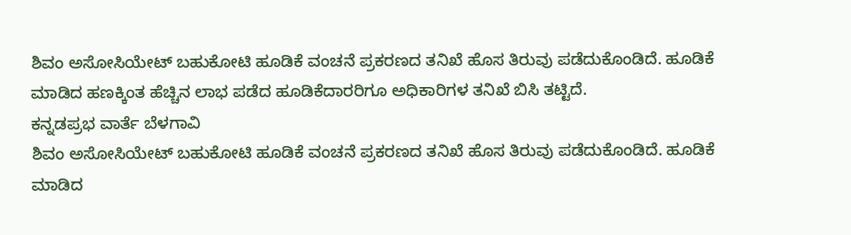ಶಿವಂ ಅಸೋಸಿಯೇಟ್ ಬಹುಕೋಟಿ ಹೂಡಿಕೆ ವಂಚನೆ ಪ್ರಕರಣದ ತನಿಖೆ ಹೊಸ ತಿರುವು ಪಡೆದುಕೊಂಡಿದೆ. ಹೂಡಿಕೆ ಮಾಡಿದ ಹಣಕ್ಕಿಂತ ಹೆಚ್ಚಿನ ಲಾಭ ಪಡೆದ ಹೂಡಿಕೆದಾರರಿಗೂ ಅಧಿಕಾರಿಗಳ ತನಿಖೆ ಬಿಸಿ ತಟ್ಟಿದೆ.
ಕನ್ನಡಪ್ರಭ ವಾರ್ತೆ ಬೆಳಗಾವಿ
ಶಿವಂ ಅಸೋಸಿಯೇಟ್ ಬಹುಕೋಟಿ ಹೂಡಿಕೆ ವಂಚನೆ ಪ್ರಕರಣದ ತನಿಖೆ ಹೊಸ ತಿರುವು ಪಡೆದುಕೊಂಡಿದೆ. ಹೂಡಿಕೆ ಮಾಡಿದ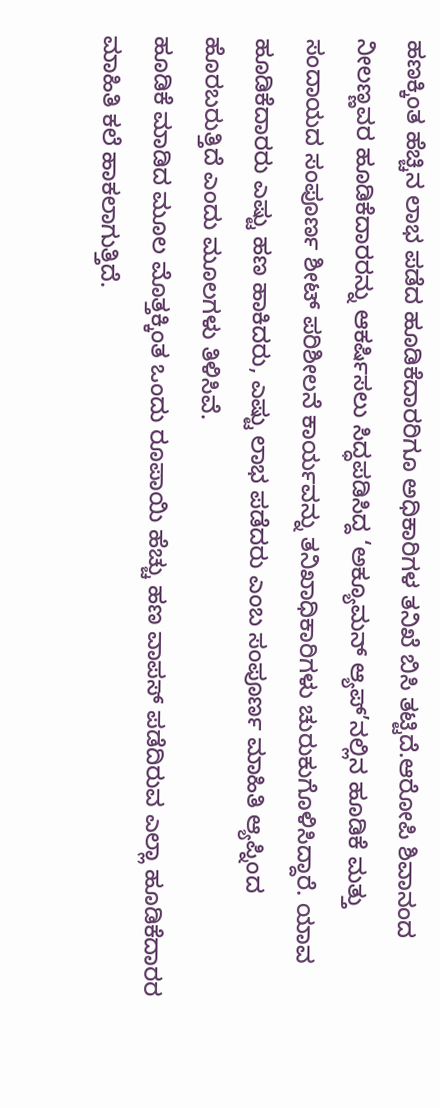ಹಣಕ್ಕಿಂತ ಹೆಚ್ಚಿನ ಲಾಭ ಪಡೆದ ಹೂಡಿಕೆದಾರರಿಗೂ ಅಧಿಕಾರಿಗಳ ತನಿಖೆ ಬಿಸಿ ತಟ್ಟಿದೆ.ಆರೋಪಿ ಶಿವಾನಂದ ನೀಲಣ್ಣವರ ಹೂಡಿಕೆದಾರರನ್ನು ಆಕರ್ಷಿಸಲು ಸಿದ್ಧಪಡಿಸಿದ್ದ ‘ಅಕ್ಯೂಮನ್ ಆ್ಯಪ್’ನಲ್ಲಿನ ಹೂಡಿಕೆ ಮತ್ತು ಸಂದಾಯದ ಸಂಪೂರ್ಣ ಶೀಟ್ ಪರಿಶೀಲನೆ ಕಾರ್ಯವನ್ನು ತನಿಖಾಧಿಕಾರಿಗಳು ಚುರುಕುಗೊಳಿಸಿದ್ದಾರೆ. ಯಾವ ಹೂಡಿಕೆದಾರರು ಎಷ್ಟು ಹಣ ಹಾಕಿದರು, ಎಷ್ಟು ಲಾಭ ಪಡೆದರು ಎಂಬ ಸಂಪೂರ್ಣ ಮಾಹಿತಿ ಆ್ಯಪ್ನಿಂದ ಹೊರಬರುತ್ತಿದೆ ಎಂದು ಮೂಲಗಳು ತಿಳಿಸಿವೆ.
ಹೂಡಿಕೆ ಮಾಡಿದ ಮೂಲ ಮೊತ್ತಕ್ಕಿಂತ ಒಂದು ರೂಪಾಯಿ ಹೆಚ್ಚು ಹಣ ವಾಪಸ್ ಪಡೆದಿರುವ ಎಲ್ಲಾ ಹೂಡಿಕೆದಾರರ ಮಾಹಿತಿ ಕಲೆ ಹಾಕಲಾಗುತ್ತಿದೆ.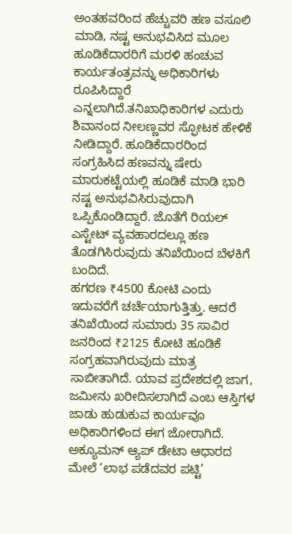ಅಂತಹವರಿಂದ ಹೆಚ್ಚುವರಿ ಹಣ ವಸೂಲಿ ಮಾಡಿ, ನಷ್ಟ ಅನುಭವಿಸಿದ ಮೂಲ ಹೂಡಿಕೆದಾರರಿಗೆ ಮರಳಿ ಹಂಚುವ ಕಾರ್ಯತಂತ್ರವನ್ನು ಅಧಿಕಾರಿಗಳು ರೂಪಿಸಿದ್ದಾರೆ ಎನ್ನಲಾಗಿದೆ.ತನಿಖಾಧಿಕಾರಿಗಳ ಎದುರು ಶಿವಾನಂದ ನೀಲಣ್ಣವರ ಸ್ಫೋಟಕ ಹೇಳಿಕೆ ನೀಡಿದ್ದಾರೆ. ಹೂಡಿಕೆದಾರರಿಂದ ಸಂಗ್ರಹಿಸಿದ ಹಣವನ್ನು ಷೇರು ಮಾರುಕಟ್ಟೆಯಲ್ಲಿ ಹೂಡಿಕೆ ಮಾಡಿ ಭಾರಿ ನಷ್ಟ ಅನುಭವಿಸಿರುವುದಾಗಿ ಒಪ್ಪಿಕೊಂಡಿದ್ದಾರೆ. ಜೊತೆಗೆ ರಿಯಲ್ ಎಸ್ಟೇಟ್ ವ್ಯವಹಾರದಲ್ಲೂ ಹಣ ತೊಡಗಿಸಿರುವುದು ತನಿಖೆಯಿಂದ ಬೆಳಕಿಗೆ ಬಂದಿದೆ.
ಹಗರಣ ₹4500 ಕೋಟಿ ಎಂದು ಇದುವರೆಗೆ ಚರ್ಚೆಯಾಗುತ್ತಿತ್ತು. ಆದರೆ ತನಿಖೆಯಿಂದ ಸುಮಾರು 35 ಸಾವಿರ ಜನರಿಂದ ₹2125 ಕೋಟಿ ಹೂಡಿಕೆ ಸಂಗ್ರಹವಾಗಿರುವುದು ಮಾತ್ರ ಸಾಬೀತಾಗಿದೆ. ಯಾವ ಪ್ರದೇಶದಲ್ಲಿ ಜಾಗ, ಜಮೀನು ಖರೀದಿಸಲಾಗಿದೆ ಎಂಬ ಆಸ್ತಿಗಳ ಜಾಡು ಹುಡುಕುವ ಕಾರ್ಯವೂ ಅಧಿಕಾರಿಗಳಿಂದ ಈಗ ಜೋರಾಗಿದೆ. ಅಕ್ಯೂಮನ್ ಆ್ಯಪ್ ಡೇಟಾ ಆಧಾರದ ಮೇಲೆ ‘ಲಾಭ ಪಡೆದವರ ಪಟ್ಟಿ’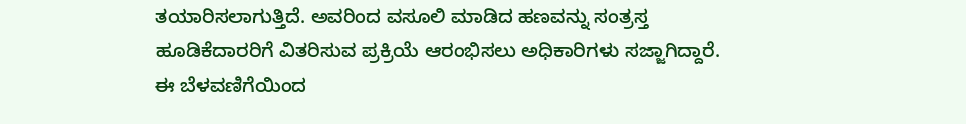ತಯಾರಿಸಲಾಗುತ್ತಿದೆ. ಅವರಿಂದ ವಸೂಲಿ ಮಾಡಿದ ಹಣವನ್ನು ಸಂತ್ರಸ್ತ ಹೂಡಿಕೆದಾರರಿಗೆ ವಿತರಿಸುವ ಪ್ರಕ್ರಿಯೆ ಆರಂಭಿಸಲು ಅಧಿಕಾರಿಗಳು ಸಜ್ಜಾಗಿದ್ದಾರೆ. ಈ ಬೆಳವಣಿಗೆಯಿಂದ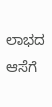ಲಾಭದ ಆಸೆಗೆ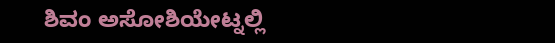ಶಿವಂ ಅಸೋಶಿಯೇಟ್ನಲ್ಲಿ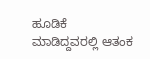ಹೂಡಿಕೆ ಮಾಡಿದ್ದವರಲ್ಲಿ ಆತಂಕ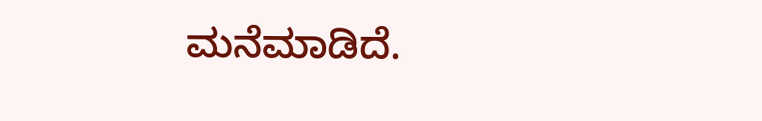ಮನೆಮಾಡಿದೆ.